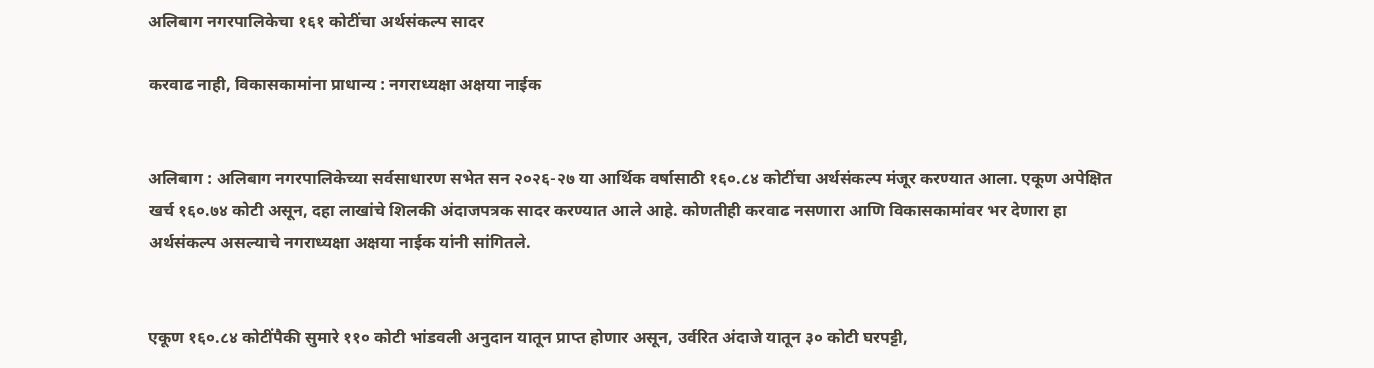अलिबाग नगरपालिकेचा १६१ कोटींचा अर्थसंकल्प सादर

करवाढ नाही, विकासकामांना प्राधान्य : नगराध्यक्षा अक्षया नाईक


अलिबाग : अलिबाग नगरपालिकेच्या सर्वसाधारण सभेत सन २०२६-२७ या आर्थिक वर्षासाठी १६०.८४ कोटींचा अर्थसंकल्प मंजूर करण्यात आला. एकूण अपेक्षित खर्च १६०.७४ कोटी असून, दहा लाखांचे शिलकी अंदाजपत्रक सादर करण्यात आले आहे. कोणतीही करवाढ नसणारा आणि विकासकामांवर भर देणारा हा अर्थसंकल्प असल्याचे नगराध्यक्षा अक्षया नाईक यांनी सांगितले.


एकूण १६०.८४ कोटींपैकी सुमारे ११० कोटी भांडवली अनुदान यातून प्राप्त होणार असून, उर्वरित अंदाजे यातून ३० कोटी घरपट्टी,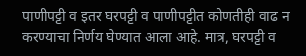पाणीपट्टी व इतर घरपट्टी व पाणीपट्टीत कोणतीही वाढ न करण्याचा निर्णय घेण्यात आला आहे. मात्र, घरपट्टी व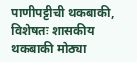पाणीपट्टीची थकबाकी, विशेषतः शासकीय थकबाकी मोठ्या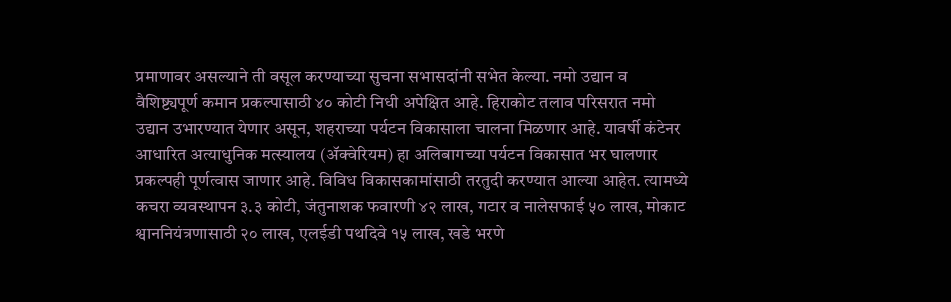प्रमाणावर असल्याने ती वसूल करण्याच्या सुचना सभासदांनी सभेत केल्या. नमो उद्यान व वैशिष्ट्यपूर्ण कमान प्रकल्पासाठी ४० कोटी निधी अपेक्षित आहे. हिराकोट तलाव परिसरात नमो उद्यान उभारण्यात येणार असून, शहराच्या पर्यटन विकासाला चालना मिळणार आहे. यावर्षी कंटेनर आधारित अत्याधुनिक मत्स्यालय (ॲक्वेरियम) हा अलिबागच्या पर्यटन विकासात भर घालणार प्रकल्पही पूर्णत्वास जाणार आहे. विविध विकासकामांसाठी तरतुदी करण्यात आल्या आहेत. त्यामध्ये कचरा व्यवस्थापन ३.३ कोटी, जंतुनाशक फवारणी ४२ लाख, गटार व नालेसफाई ५० लाख, मोकाट श्वाननियंत्रणासाठी २० लाख, एलईडी पथदिवे १५ लाख, खडे भरणे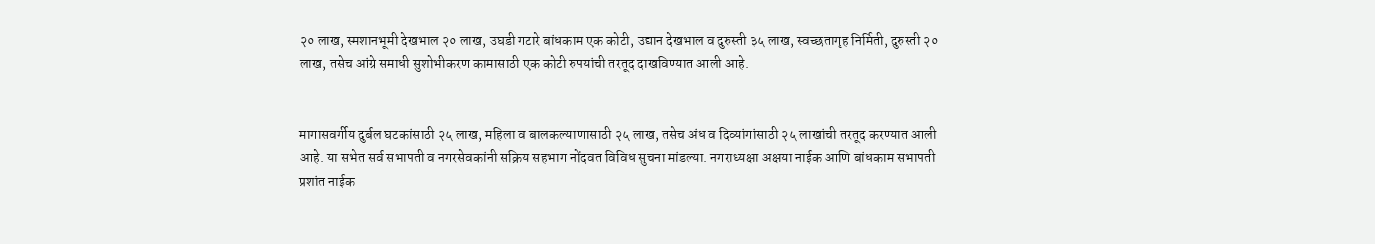२० लाख, स्मशानभूमी देखभाल २० लाख, उघडी गटारे बांधकाम एक कोटी, उद्यान देखभाल व दुरुस्ती ३५ लाख, स्वच्छतागृह निर्मिती, दुरुस्ती २० लाख, तसेच आंग्रे समाधी सुशोभीकरण कामासाठी एक कोटी रुपयांची तरतूद दाखविण्यात आली आहे.


मागासवर्गीय दुर्बल घटकांसाठी २५ लाख, महिला व बालकल्याणासाठी २५ लाख, तसेच अंध व दिव्यांगांसाठी २५ लाखांची तरतूद करण्यात आली आहे. या सभेत सर्व सभापती व नगरसेवकांनी सक्रिय सहभाग नोंदवत विविध सुचना मांडल्या. नगराध्यक्षा अक्षया नाईक आणि बांधकाम सभापती प्रशांत नाईक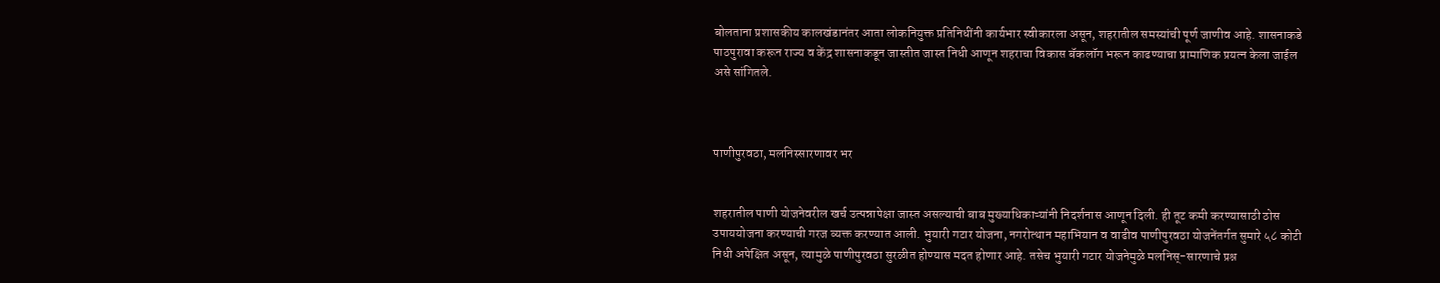बोलताना प्रशासकीय कालखंडानंतर आता लोकनियुक्त प्रतिनिधींनी कार्यभार स्वीकारला असून, शहरातील समस्यांची पूर्ण जाणीव आहे. शासनाकडे पाठपुरावा करून राज्य व केंद्र शासनाकडून जास्तीत जास्त निधी आणून शहराचा विकास बॅकलॉग भरून काढण्याचा प्रामाणिक प्रयत्न केला जाईल
असे सांगितले.



पाणीपुरवठा, मलनिस्सारणावर भर


शहरातील पाणी योजनेवरील खर्च उत्पन्नापेक्षा जास्त असल्याची बाब मुख्याधिकाऱ्यांनी निदर्शनास आणून दिली. ही तूट कमी करण्यासाठी ठोस उपाययोजना करण्याची गरज व्यक्त करण्यात आली. भुयारी गटार योजना, नगरोत्थान महाभियान व वाढीव पाणीपुरवठा योजनेंतर्गत सुमारे ५८ कोटी निधी अपेक्षित असून, त्यामुळे पाणीपुरवठा सुरळीत होण्यास मदत होणार आहे. तसेच भुयारी गटार योजनेमुळे मलनिस्-सारणाचे प्रश्न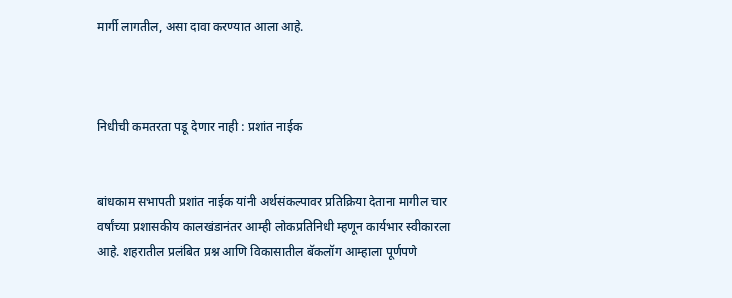मार्गी लागतील, असा दावा करण्यात आला आहे.



निधीची कमतरता पडू देणार नाही : प्रशांत नाईक


बांधकाम सभापती प्रशांत नाईक यांनी अर्थसंकल्पावर प्रतिक्रिया देताना मागील चार वर्षांच्या प्रशासकीय कालखंडानंतर आम्ही लोकप्रतिनिधी म्हणून कार्यभार स्वीकारला आहे. शहरातील प्रलंबित प्रश्न आणि विकासातील बॅकलॉग आम्हाला पूर्णपणे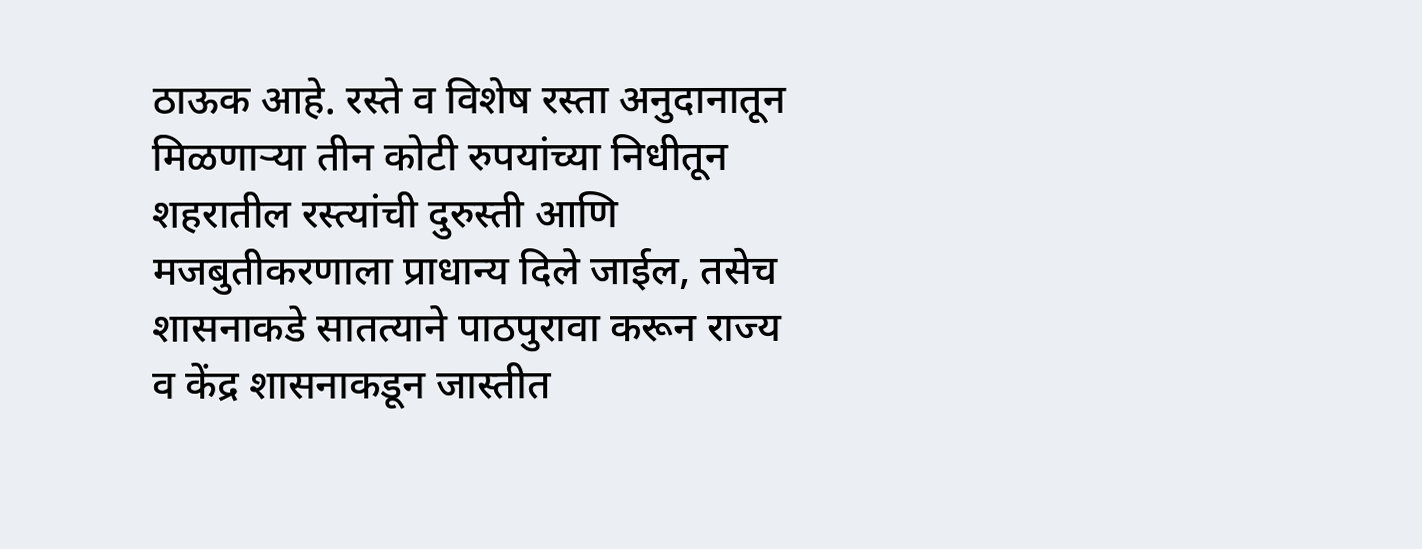ठाऊक आहे. रस्ते व विशेष रस्ता अनुदानातून मिळणाऱ्या तीन कोटी रुपयांच्या निधीतून शहरातील रस्त्यांची दुरुस्ती आणि मजबुतीकरणाला प्राधान्य दिले जाईल, तसेच शासनाकडे सातत्याने पाठपुरावा करून राज्य व केंद्र शासनाकडून जास्तीत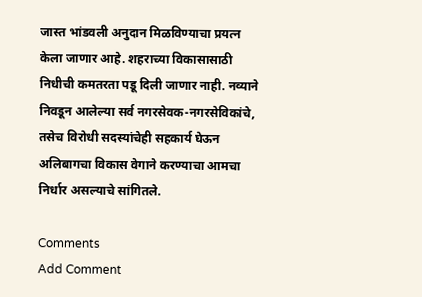जास्त भांडवली अनुदान मिळविण्याचा प्रयत्न केला जाणार आहे. शहराच्या विकासासाठी निधीची कमतरता पडू दिली जाणार नाही. नव्याने निवडून आलेल्या सर्व नगरसेवक-नगरसेविकांचे, तसेच विरोधी सदस्यांचेही सहकार्य घेऊन अलिबागचा विकास वेगाने करण्याचा आमचा निर्धार असल्याचे सांगितले.

Comments
Add Comment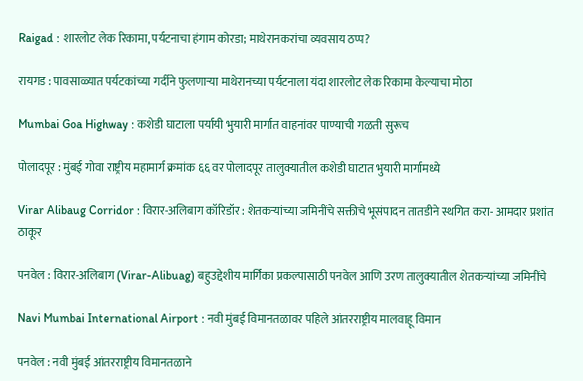Raigad : शारलोट लेक रिकामा, पर्यटनाचा हंगाम कोरडा; माथेरानकरांचा व्यवसाय ठप्प?

रायगड : पावसाळ्यात पर्यटकांच्या गर्दीने फुलणाऱ्या माथेरानच्या पर्यटनाला यंदा शारलोट लेक रिकामा केल्याचा मोठा

Mumbai Goa Highway : कशेडी घाटाला पर्यायी भुयारी मार्गात वाहनांवर पाण्याची गळती सुरूच

पोलादपूर : मुंबई गोवा राष्ट्रीय महामार्ग क्रमांक ६६ वर पोलादपूर तालुक्यातील कशेडी घाटात भुयारी मार्गामध्ये

Virar Alibaug Corridor : विरार-अलिबाग कॉरिडॉर : शेतकऱ्यांच्या जमिनींचे सक्तीचे भूसंपादन तातडीने स्थगित करा- आमदार प्रशांत ठाकूर

पनवेल : विरार-अलिबाग (Virar-Alibuag) बहुउद्देशीय मार्गिका प्रकल्पासाठी पनवेल आणि उरण तालुक्यातील शेतकऱ्यांच्या जमिनींचे

Navi Mumbai International Airport : नवी मुंबई विमानतळावर पहिले आंतरराष्ट्रीय मालवाहू विमान

पनवेल : नवी मुंबई आंतरराष्ट्रीय विमानतळाने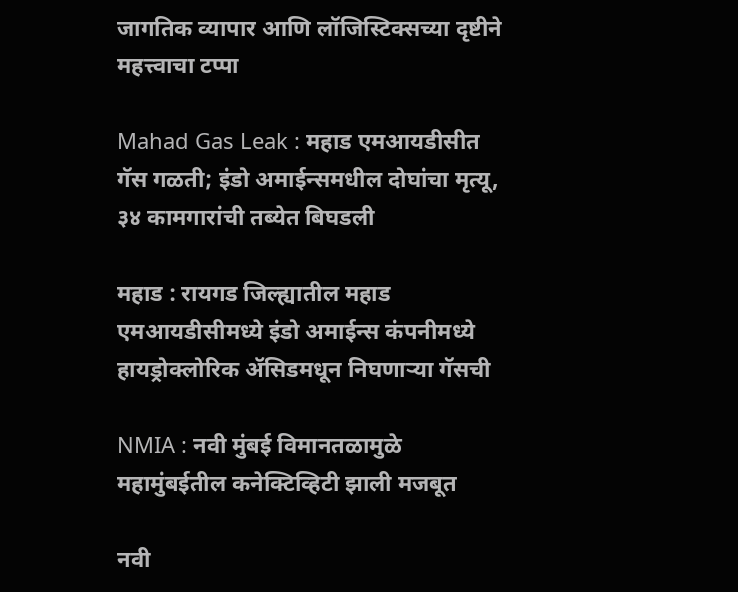जागतिक व्यापार आणि लॉजिस्टिक्सच्या दृष्टीने महत्त्वाचा टप्पा

Mahad Gas Leak : महाड एमआयडीसीत गॅस गळती; इंडो अमाईन्समधील दोघांचा मृत्यू, ३४ कामगारांची तब्येत बिघडली

महाड : रायगड जिल्ह्यातील महाड एमआयडीसीमध्ये इंडो अमाईन्स कंपनीमध्ये हायड्रोक्लोरिक ॲसिडमधून निघणाऱ्या गॅसची

NMIA : नवी मुंबई विमानतळामुळे महामुंबईतील कनेक्टिव्हिटी झाली मजबूत

नवी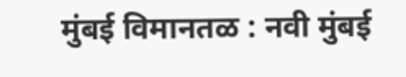मुंबई विमानतळ : नवी मुंबई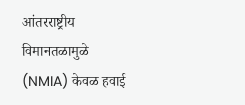आंतरराष्ट्रीय विमानतळामुळे (NMIA) केवळ हवाई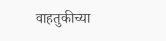वाहतुकीच्या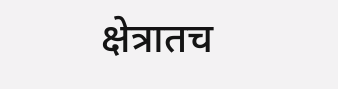क्षेत्रातच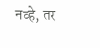नव्हे, तर